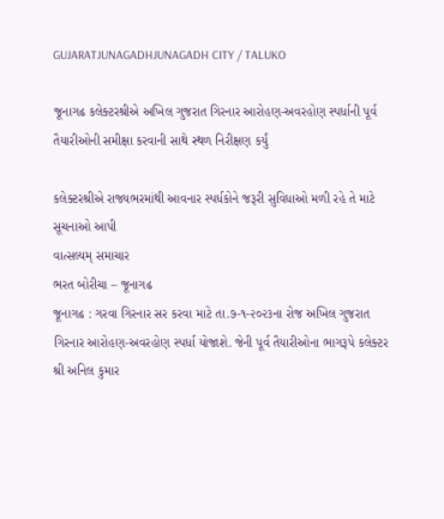GUJARATJUNAGADHJUNAGADH CITY / TALUKO

જૂનાગઢ કલેક્ટરશ્રીએ અખિલ ગુજરાત ગિરનાર આરોહણ-અવરહોણ સ્પર્ધાની પૂર્વ તૈયારીઓની સમીક્ષા કરવાની સાથે સ્થળ નિરીક્ષણ કર્યું

કલેક્ટરશ્રીએ રાજ્યભરમાંથી આવનાર સ્પર્ધકોને જરૂરી સુવિધાઓ મળી રહે તે માટે સૂચનાઓ આપી
વાત્સલ્યમ્ સમાચાર
ભરત બોરીચા – જૂનાગઢ
જૂનાગઢ : ગરવા ગિરનાર સર કરવા માટે તા.૭-૧-૨૦૨૩ના રોજ અખિલ ગુજરાત ગિરનાર આરોહણ-અવરહોણ સ્પર્ધા યોજાશે. જેની પૂર્વ તૈયારીઓના ભાગરૂપે કલેક્ટર શ્રી અનિલ કુમાર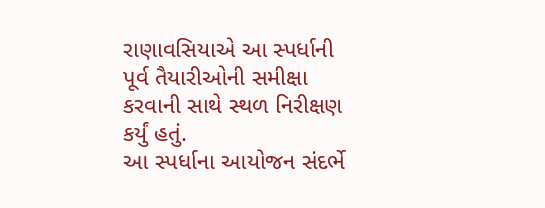રાણાવસિયાએ આ સ્પર્ધાની પૂર્વ તૈયારીઓની સમીક્ષા કરવાની સાથે સ્થળ નિરીક્ષણ કર્યું હતું.
આ સ્પર્ધાના આયોજન સંદર્ભે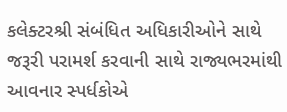કલેક્ટરશ્રી સંબંધિત અધિકારીઓને સાથે જરૂરી પરામર્શ કરવાની સાથે રાજ્યભરમાંથી આવનાર સ્પર્ધકોએ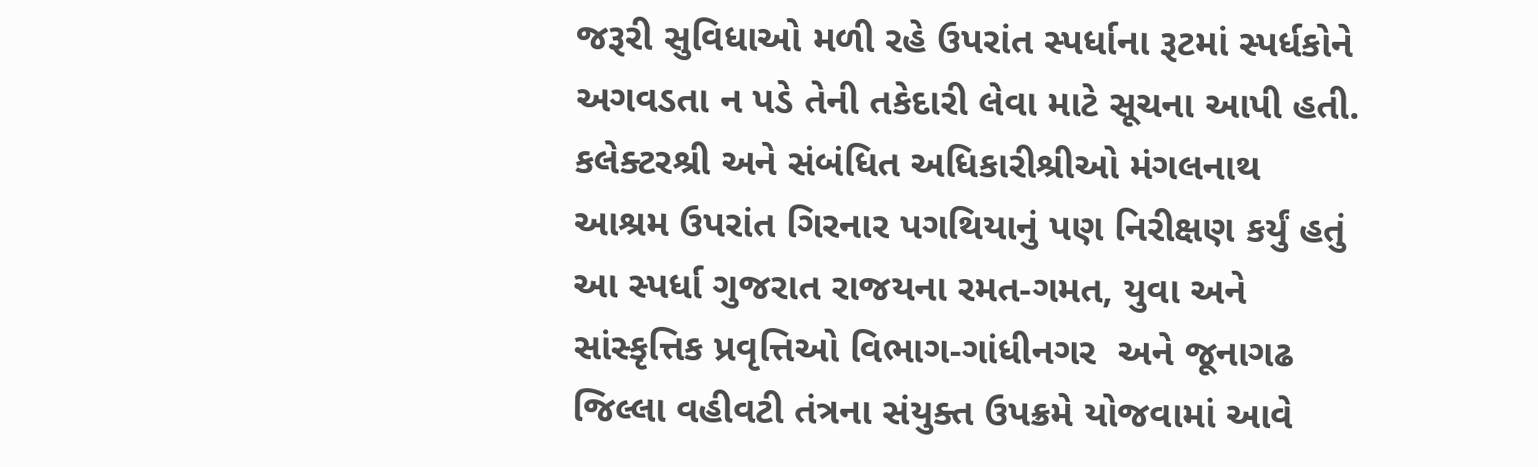જરૂરી સુવિધાઓ મળી રહે ઉપરાંત સ્પર્ધાના રૂટમાં સ્પર્ધકોને અગવડતા ન પડે તેની તકેદારી લેવા માટે સૂચના આપી હતી. કલેક્ટરશ્રી અને સંબંધિત અધિકારીશ્રીઓ મંગલનાથ આશ્રમ ઉપરાંત ગિરનાર પગથિયાનું પણ નિરીક્ષણ કર્યું હતું
આ સ્પર્ધા ગુજરાત રાજયના રમત-ગમત, યુવા અને સાંસ્‍કૃત્તિક પ્રવૃત્તિઓ વિભાગ-ગાંધીનગર  અને જૂનાગઢ જિલ્‍લા વહીવટી તંત્રના સંયુક્ત ઉપક્રમે યોજવામાં આવે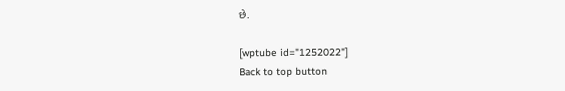છે.

[wptube id="1252022"]
Back to top button